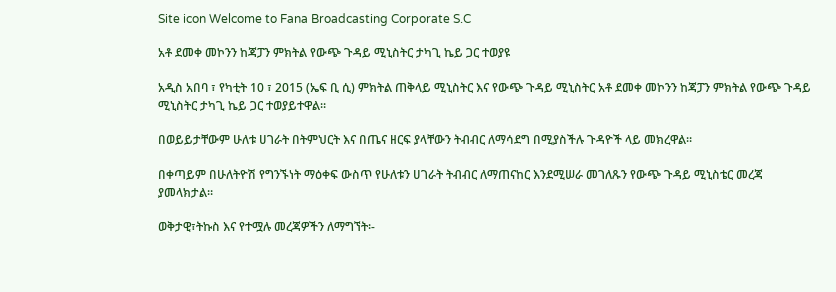Site icon Welcome to Fana Broadcasting Corporate S.C

አቶ ደመቀ መኮንን ከጃፓን ምክትል የውጭ ጉዳይ ሚኒስትር ታካጊ ኬይ ጋር ተወያዩ

አዲስ አበባ ፣ የካቲት 10 ፣ 2015 (ኤፍ ቢ ሲ) ምክትል ጠቅላይ ሚኒስትር እና የውጭ ጉዳይ ሚኒስትር አቶ ደመቀ መኮንን ከጃፓን ምክትል የውጭ ጉዳይ ሚኒስትር ታካጊ ኬይ ጋር ተወያይተዋል።

በወይይታቸውም ሁለቱ ሀገራት በትምህርት እና በጤና ዘርፍ ያላቸውን ትብብር ለማሳደግ በሚያስችሉ ጉዳዮች ላይ መክረዋል።

በቀጣይም በሁለትዮሽ የግንኙነት ማዕቀፍ ውስጥ የሁለቱን ሀገራት ትብብር ለማጠናከር እንደሚሠራ መገለጹን የውጭ ጉዳይ ሚኒስቴር መረጃ ያመላክታል።

ወቅታዊ፣ትኩስ እና የተሟሉ መረጃዎችን ለማግኘት፡-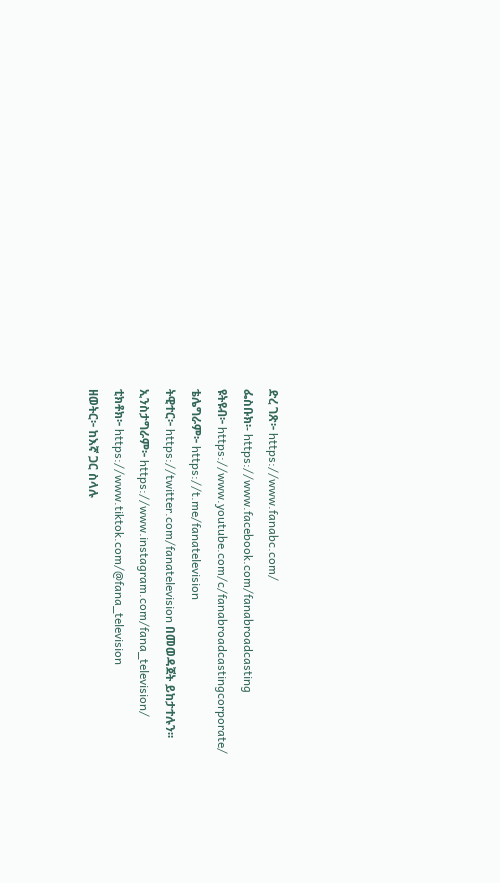ድረ ገጽ፦ https://www.fanabc.com/
ፌስቡክ፡- https://www.facebook.com/fanabroadcasting
ዩትዩብ፦ https://www.youtube.com/c/fanabroadcastingcorporate/
ቴሌግራም፦ https://t.me/fanatelevision
ትዊተር፦ https://twitter.com/fanatelevision በመወዳጀት ይከታተሉን፡፡
ኢንስታግራም፦ https://www.instagram.com/fana_television/
ቲክቶክ፦ https://www.tiktok.com/@fana_television
ዘወትር፦ ከእኛ ጋር ስላሉ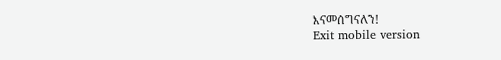እናመሰግናለን!
Exit mobile version